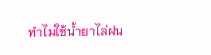ทำไมใช้น้ำยาไล่ฝน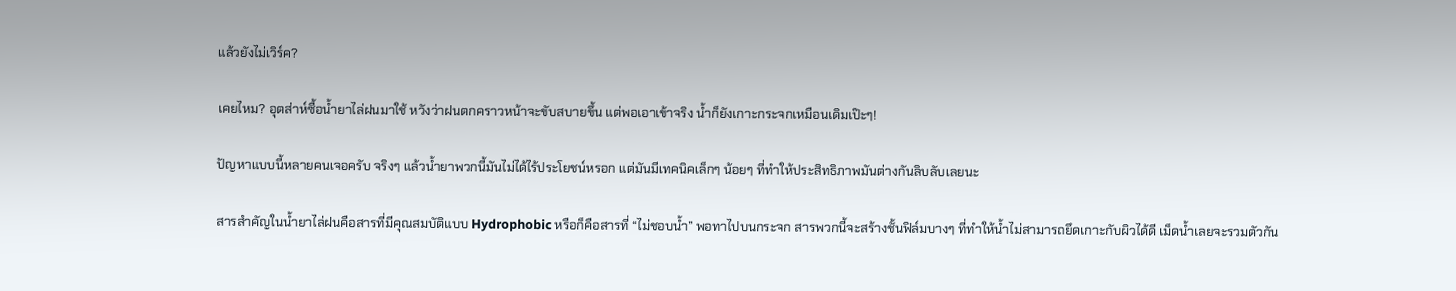แล้วยังไม่เวิร์ค?

เคยไหม? อุตส่าห์ซื้อน้ำยาไล่ฝนมาใช้ หวังว่าฝนตกคราวหน้าจะขับสบายขึ้น แต่พอเอาเข้าจริง น้ำก็ยังเกาะกระจกเหมือนเดิมเป๊ะๆ!

ปัญหาแบบนี้หลายคนเจอครับ จริงๆ แล้วน้ำยาพวกนี้มันไม่ได้ไร้ประโยชน์หรอก แต่มันมีเทคนิคเล็กๆ น้อยๆ ที่ทำให้ประสิทธิภาพมันต่างกันลิบลับเลยนะ

สารสำคัญในน้ำยาไล่ฝนคือสารที่มีคุณสมบัติแบบ Hydrophobic หรือก็คือสารที่ “ไม่ชอบน้ำ” พอทาไปบนกระจก สารพวกนี้จะสร้างชั้นฟิล์มบางๆ ที่ทำให้น้ำไม่สามารถยึดเกาะกับผิวได้ดี เม็ดน้ำเลยจะรวมตัวกัน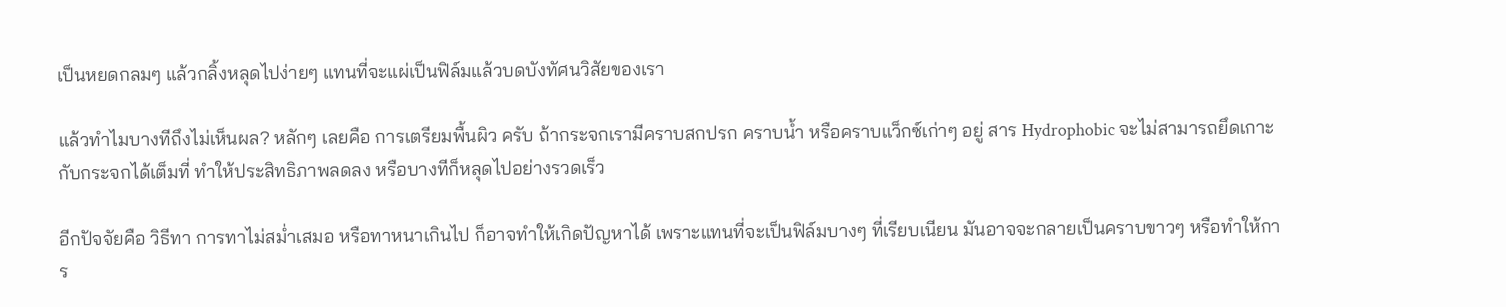เป็นหยดกลมๆ แล้วกลิ้งหลุดไปง่ายๆ แทนที่จะแผ่เป็นฟิล์มแล้วบดบังทัศนวิสัยของเรา

แล้วทำไมบางทีถึงไม่เห็นผล? หลักๆ เลยคือ การเตรียมพื้นผิว ครับ ถ้ากระจกเรามีคราบสกปรก คราบน้ำ หรือคราบแว็กซ์เก่าๆ อยู่ สาร Hydrophobic จะไม่สามารถยึดเกาะกับกระจกได้เต็มที่ ทำให้ประสิทธิภาพลดลง หรือบางทีก็หลุดไปอย่างรวดเร็ว

อีกปัจจัยคือ วิธีทา การทาไม่สม่ำเสมอ หรือทาหนาเกินไป ก็อาจทำให้เกิดปัญหาได้ เพราะแทนที่จะเป็นฟิล์มบางๆ ที่เรียบเนียน มันอาจจะกลายเป็นคราบขาวๆ หรือทำให้การ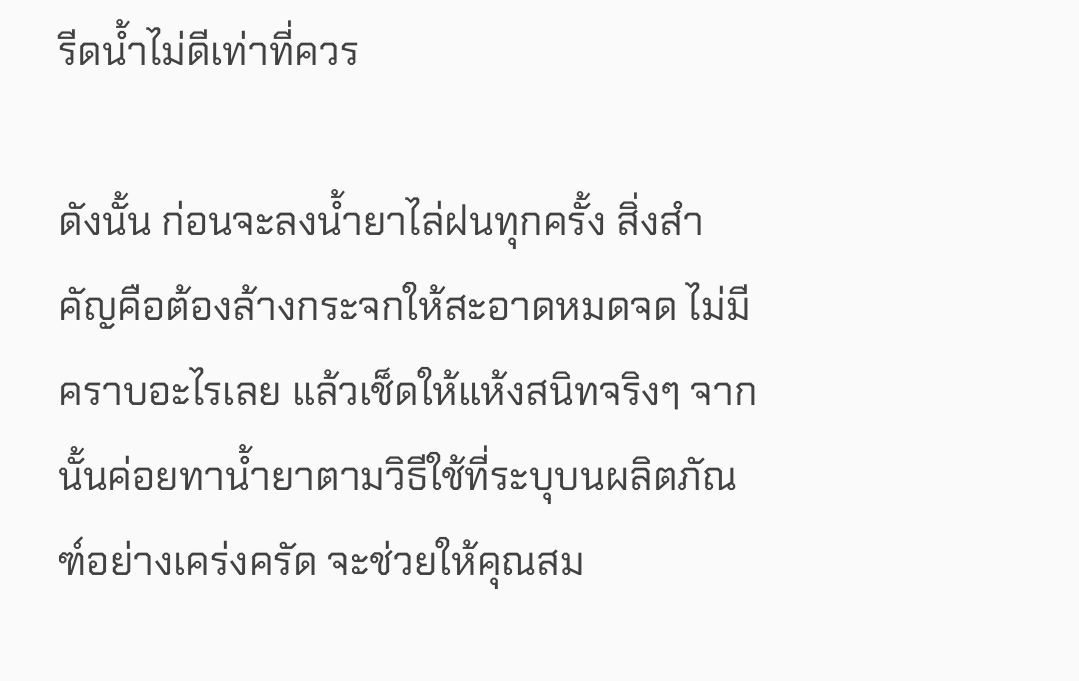รีดน้ำไม่ดีเท่าที่ควร

ดังนั้น ก่อนจะลงน้ำยาไล่ฝนทุกครั้ง สิ่งสำคัญคือต้องล้างกระจกให้สะอาดหมดจด ไม่มีคราบอะไรเลย แล้วเช็ดให้แห้งสนิทจริงๆ จากนั้นค่อยทาน้ำยาตามวิธีใช้ที่ระบุบนผลิตภัณฑ์อย่างเคร่งครัด จะช่วยให้คุณสม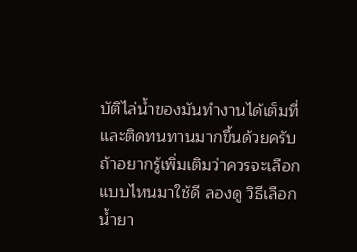บัติไล่น้ำของมันทำงานได้เต็มที่ และติดทนทานมากขึ้นด้วยครับ ถ้าอยากรู้เพิ่มเติมว่าควรจะเลือกแบบไหนมาใช้ดี ลองดู วิธีเลือกน้ำยา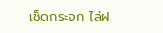เช็ดกระจก ไล่ฝ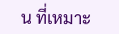น ที่เหมาะ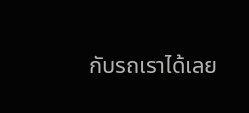กับรถเราได้เลย